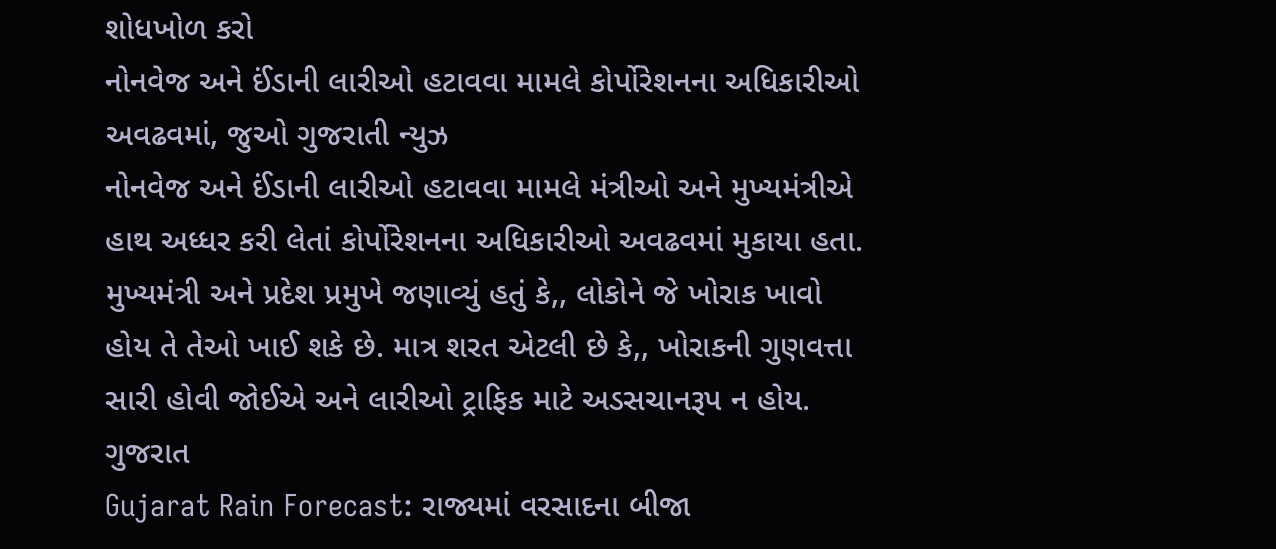શોધખોળ કરો
નોનવેજ અને ઈંડાની લારીઓ હટાવવા મામલે કોર્પોરેશનના અધિકારીઓ અવઢવમાં, જુઓ ગુજરાતી ન્યુઝ
નોનવેજ અને ઈંડાની લારીઓ હટાવવા મામલે મંત્રીઓ અને મુખ્યમંત્રીએ હાથ અધ્ધર કરી લેતાં કોર્પોરેશનના અધિકારીઓ અવઢવમાં મુકાયા હતા. મુખ્યમંત્રી અને પ્રદેશ પ્રમુખે જણાવ્યું હતું કે,, લોકોને જે ખોરાક ખાવો હોય તે તેઓ ખાઈ શકે છે. માત્ર શરત એટલી છે કે,, ખોરાકની ગુણવત્તા સારી હોવી જોઈએ અને લારીઓ ટ્રાફિક માટે અડસચાનરૂપ ન હોય.
ગુજરાત
Gujarat Rain Forecast: રાજ્યમાં વરસાદના બીજા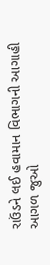રાઉંડને લઈ હવામાન વિભાગની આગાહી
આગળ જુઓ